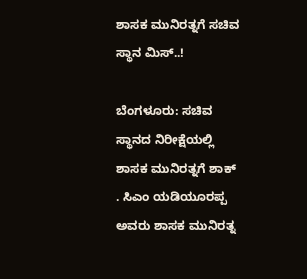ಶಾಸಕ ಮುನಿರತ್ನಗೆ ಸಚಿವ ಸ್ಥಾನ ಮಿಸ್..!

ಬೆಂಗಳೂರು: ಸಚಿವ ಸ್ಥಾನದ ನಿರೀಕ್ಷೆಯಲ್ಲಿ ಶಾಸಕ ಮುನಿರತ್ನಗೆ ಶಾಕ್ . ಸಿಎಂ ಯಡಿಯೂರಪ್ಪ ಅವರು ಶಾಸಕ ಮುನಿರತ್ನ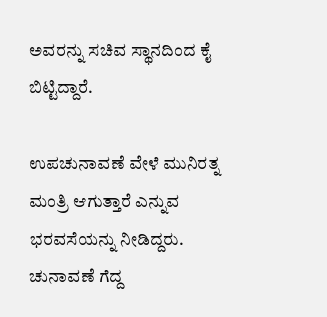ಅವರನ್ನು ಸಚಿವ ಸ್ಥಾನದಿಂದ ಕೈ ಬಿಟ್ಟಿದ್ದಾರೆ.

ಉಪಚುನಾವಣೆ ವೇಳೆ ಮುನಿರತ್ನ ಮಂತ್ರಿ ಆಗುತ್ತಾರೆ ಎನ್ನುವ ಭರವಸೆಯನ್ನು ನೀಡಿದ್ದರು. ಚುನಾವಣೆ ಗೆದ್ದ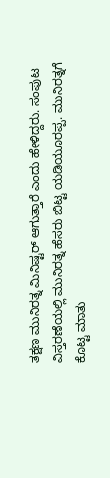ತಕ್ಷಣ ಮುನಿರತ್ನ ಮಿನಿಷ್ಟರ್ ಆಗುತ್ತಾರೆ ಎಂದು ಹೇಳಿದ್ದರು. ಸಂಪುಟ ವಿಸ್ತರಣೆಯಲ್ಲಿ ಮುನಿರತ್ನ ಹೆಸರು ಬಿಟ್ಟ ಯಡಿಯೂರಪ್ಪ. ಮುನಿರತ್ನಗೆ ಕೊಟ್ಟ ಮಾತು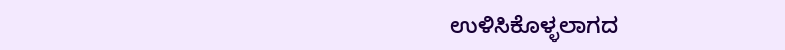ಉಳಿಸಿಕೊಳ್ಳಲಾಗದ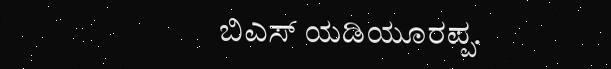ಬಿಎಸ್ ಯಡಿಯೂರಪ್ಪ.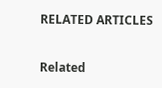RELATED ARTICLES

Related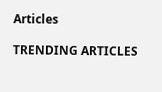Articles

TRENDING ARTICLES